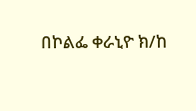በኮልፌ ቀራኒዮ ክ/ከ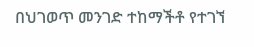በህገወጥ መንገድ ተከማችቶ የተገኘ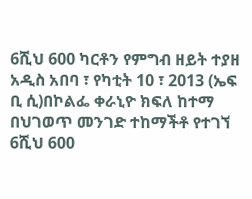6ሺህ 600 ካርቶን የምግብ ዘይት ተያዘ
አዲስ አበባ ፣ የካቲት 10 ፣ 2013 (ኤፍ ቢ ሲ)በኮልፌ ቀራኒዮ ክፍለ ከተማ በህገወጥ መንገድ ተከማችቶ የተገኘ 6ሺህ 600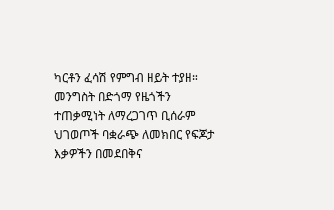ካርቶን ፈሳሽ የምግብ ዘይት ተያዘ።
መንግስት በድጎማ የዜጎችን ተጠቃሚነት ለማረጋገጥ ቢሰራም ህገወጦች ባቋራጭ ለመክበር የፍጆታ እቃዎችን በመደበቅና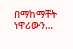በማከማቸት ነዋሪውን…